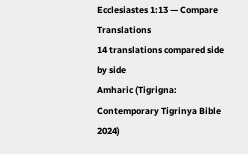Ecclesiastes 1:13 — Compare Translations
14 translations compared side by side
Amharic (Tigrigna: Contemporary Tigrinya Bible 2024)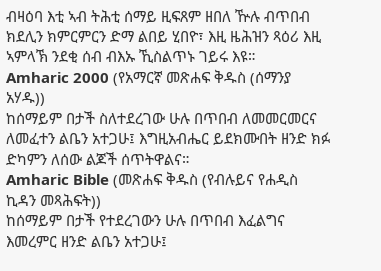ብዛዕባ እቲ ኣብ ትሕቲ ሰማይ ዚፍጸም ዘበለ ዅሉ ብጥበብ ክደሊን ክምርምርን ድማ ልበይ ሂበዮ፣ እዚ ዜሕዝን ጻዕሪ እዚ ኣምላኽ ንደቂ ሰብ ብእኡ ኺስልጥኑ ገይሩ እዩ።
Amharic 2000 (የአማርኛ መጽሐፍ ቅዱስ (ሰማንያ አሃዱ))
ከሰማይም በታች ስለተደረገው ሁሉ በጥበብ ለመመርመርና ለመፈተን ልቤን አተጋሁ፤ እግዚአብሔር ይደክሙበት ዘንድ ክፉ ድካምን ለሰው ልጆች ሰጥትዋልና።
Amharic Bible (መጽሐፍ ቅዱስ (የብሉይና የሐዲስ ኪዳን መጻሕፍት))
ከሰማይም በታች የተደረገውን ሁሉ በጥበብ እፈልግና እመረምር ዘንድ ልቤን አተጋሁ፤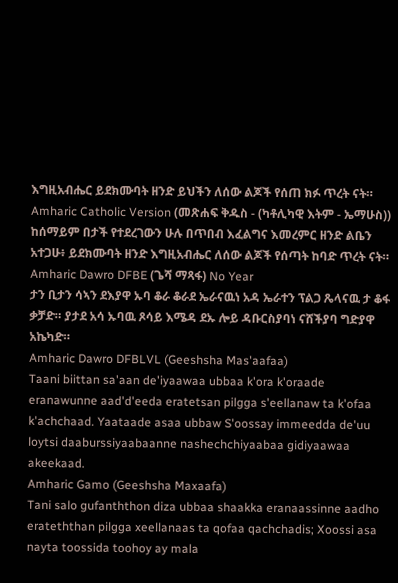እግዚአብሔር ይደክሙባት ዘንድ ይህችን ለሰው ልጆች የሰጠ ክፉ ጥረት ናት።
Amharic Catholic Version (መጽሐፍ ቅዱስ - (ካቶሊካዊ እትም - ኤማሁስ))
ከሰማይም በታች የተደረገውን ሁሉ በጥበብ እፈልግና እመረምር ዘንድ ልቤን አተጋሁ፥ ይደክሙባት ዘንድ እግዚአብሔር ለሰው ልጆች የሰጣት ከባድ ጥረት ናት።
Amharic Dawro DFBE (ጌሻ ማጻፋ) No Year
ታን ቢታን ሳኣን ደእያዋ ኡባ ቆራ ቆራደ ኤራናዉነ አዳ ኤራተን ፕልጋ ጼላናዉ ታ ቆፋ ቃቻድ። ያታደ አሳ ኡባዉ ጾሳይ እሜዳ ደኡ ሎይ ዳቡርስያባነ ናሸችያባ ግድያዋ አኬካድ።
Amharic Dawro DFBLVL (Geeshsha Mas'aafaa)
Taani biittan sa'aan de'iyaawaa ubbaa k'ora k'oraade eranawunne aad'd'eeda eratetsan pilgga s'eellanaw ta k'ofaa k'achchaad. Yaataade asaa ubbaw S'oossay immeedda de'uu loytsi daaburssiyaabaanne nashechchiyaabaa gidiyaawaa akeekaad.
Amharic Gamo (Geeshsha Maxaafa)
Tani salo gufanththon diza ubbaa shaakka eranaassinne aadho erateththan pilgga xeellanaas ta qofaa qachchadis; Xoossi asa nayta toossida toohoy ay mala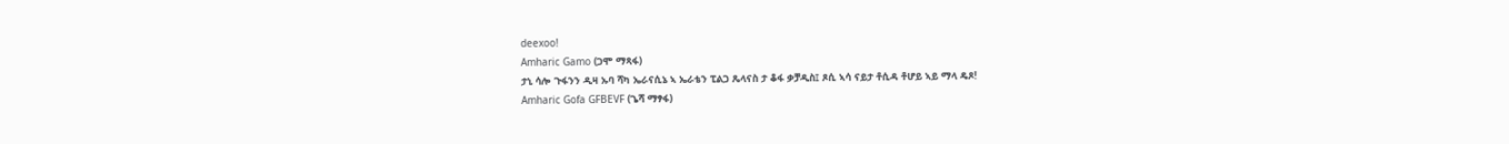deexoo!
Amharic Gamo (ጋሞ ማጻፋ)
ታኒ ሳሎ ጉፋንን ዲዛ ኡባ ሻካ ኤራናሲኔ ኣ ኤራቴን ፒልጋ ጼላናስ ታ ቆፋ ቃቻዲስ፤ ጾሲ ኣሳ ናይታ ቶሲዳ ቶሆይ ኣይ ማላ ዴጾ!
Amharic Gofa GFBEVF (ጌሻ ማፃፋ)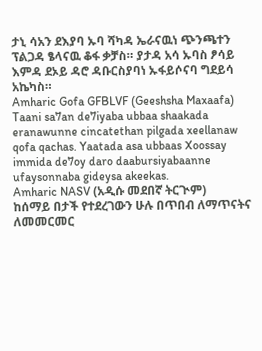ታኒ ሳአን ደእያባ ኡባ ሻካዳ ኤራናዉነ ጭንጫተን ፕልጋዳ ፄላናዉ ቆፋ ቃቻስ። ያታዳ አሳ ኡባስ ፆሳይ እምዳ ደኦይ ዳሮ ዳቡርስያባነ ኡፋይሶናባ ግደይሳ አኬካስ።
Amharic Gofa GFBLVF (Geeshsha Maxaafa)
Taani sa7an de7iyaba ubbaa shaakada eranawunne cincatethan pilgada xeellanaw qofa qachas. Yaatada asa ubbaas Xoossay immida de7oy daro daabursiyabaanne ufaysonnaba gideysa akeekas.
Amharic NASV (አዲሱ መደበኛ ትርጒም)
ከሰማይ በታች የተደረገውን ሁሉ በጥበብ ለማጥናትና ለመመርመር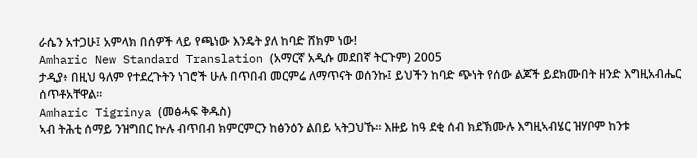ራሴን አተጋሁ፤ አምላክ በሰዎች ላይ የጫነው እንዴት ያለ ከባድ ሸክም ነው!
Amharic New Standard Translation (አማርኛ አዲሱ መደበኛ ትርጉም) 2005
ታዲያ፥ በዚህ ዓለም የተደረጉትን ነገሮች ሁሉ በጥበብ መርምሬ ለማጥናት ወሰንኩ፤ ይህችን ከባድ ጭነት የሰው ልጆች ይደክሙበት ዘንድ እግዚአብሔር ሰጥቶአቸዋል።
Amharic Tigrinya (መፅሓፍ ቅዱስ)
ኣብ ትሕቲ ሰማይ ንዝግበር ኵሉ ብጥበብ ክምርምርን ከፅንዕን ልበይ ኣትጋህኹ። እዙይ ከዓ ደቂ ሰብ ክደኽሙሉ እግዚኣብሄር ዝሃቦም ከንቱ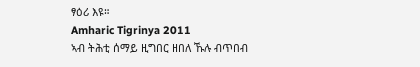ፃዕሪ እዩ።
Amharic Tigrinya 2011
ኣብ ትሕቲ ሰማይ ዚግበር ዘበለ ኹሉ ብጥበብ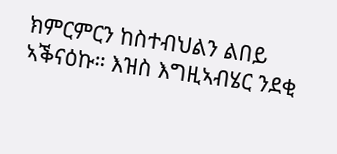ክምርምርን ከስተብህልን ልበይ ኣቕናዕኩ። እዝስ እግዚኣብሄር ንደቂ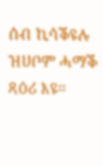ሰብ ኪሳቕዩሉ ዝሀቦም ሓማቕ ጻዕሪ እዩ።